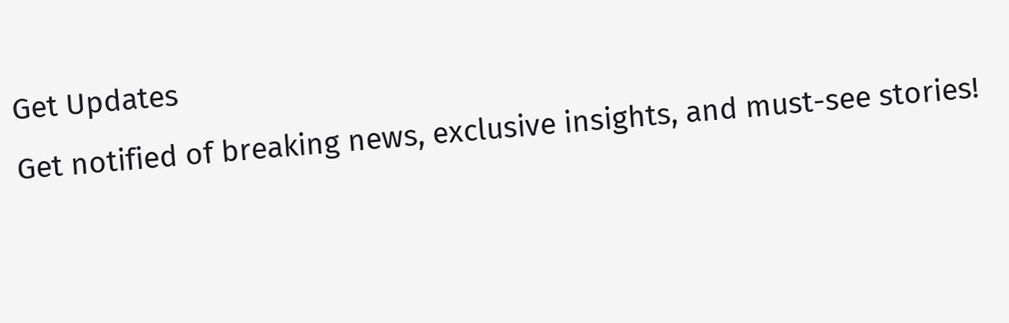Get Updates
Get notified of breaking news, exclusive insights, and must-see stories!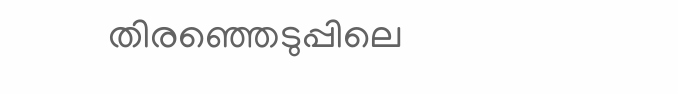തിരഞ്ഞെടുപ്പിലെ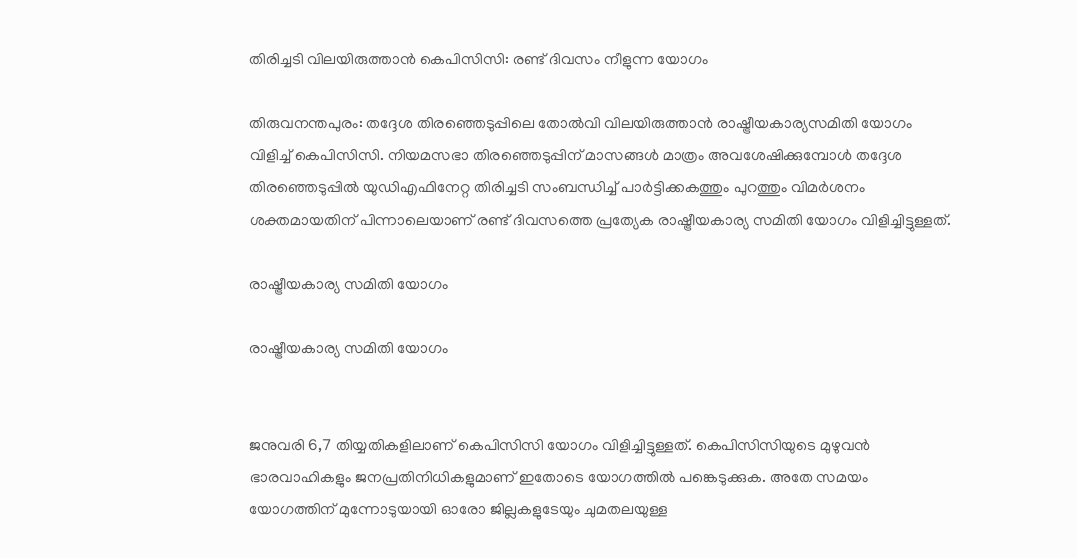തിരിച്ചടി വിലയിരുത്താൻ കെപിസിസി: രണ്ട് ദിവസം നീളുന്ന യോഗം

തിരുവനന്തപുരം: തദ്ദേശ തിരഞ്ഞെടുപ്പിലെ തോൽവി വിലയിരുത്താൻ രാഷ്ട്രീയകാര്യസമിതി യോഗം വിളിച്ച് കെപിസിസി. നിയമസഭാ തിരഞ്ഞെടുപ്പിന് മാസങ്ങൾ മാത്രം അവശേഷിക്കുമ്പോൾ തദ്ദേശ തിരഞ്ഞെടുപ്പിൽ യുഡിഎഫിനേറ്റ തിരിച്ചടി സംബന്ധിച്ച് പാർട്ടിക്കകത്തും പുറത്തും വിമർശനം ശക്തമായതിന് പിന്നാലെയാണ് രണ്ട് ദിവസത്തെ പ്രത്യേക രാഷ്ട്രീയകാര്യ സമിതി യോഗം വിളിച്ചിട്ടുള്ളത്.

രാഷ്ട്രീയകാര്യ സമിതി യോഗം

രാഷ്ട്രീയകാര്യ സമിതി യോഗം


ജനുവരി 6,7 തിയ്യതികളിലാണ് കെപിസിസി യോഗം വിളിച്ചിട്ടുള്ളത്. കെപിസിസിയുടെ മുഴുവൻ ഭാരവാഹികളും ജനപ്രതിനിധികളുമാണ് ഇതോടെ യോഗത്തിൽ പങ്കെടുക്കുക. അതേ സമയം യോഗത്തിന് മുന്നോടുയായി ഓരോ ജില്ലകളുടേയും ചുമതലയുള്ള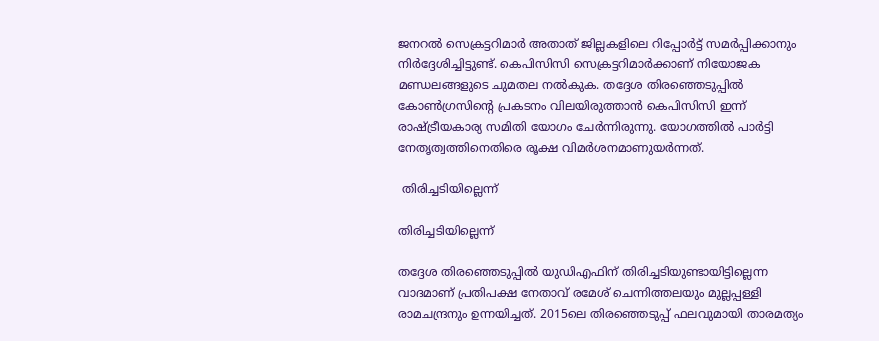ജനറൽ സെക്രട്ടറിമാർ അതാത് ജില്ലകളിലെ റിപ്പോർട്ട് സമർപ്പിക്കാനും നിർദ്ദേശിച്ചിട്ടുണ്ട്. കെപിസിസി സെക്രട്ടറിമാർക്കാണ് നിയോജക മണ്ഡലങ്ങളുടെ ചുമതല നൽകുക. തദ്ദേശ തിരഞ്ഞെടുപ്പിൽ കോൺഗ്രസിന്റെ പ്രകടനം വിലയിരുത്താൻ കെപിസിസി ഇന്ന് രാഷ്ട്രീയകാര്യ സമിതി യോഗം ചേർന്നിരുന്നു. യോഗത്തിൽ പാർട്ടി നേതൃത്വത്തിനെതിരെ രൂക്ഷ വിമർശനമാണുയർന്നത്.

 തിരിച്ചടിയില്ലെന്ന്

തിരിച്ചടിയില്ലെന്ന്

തദ്ദേശ തിരഞ്ഞെടുപ്പിൽ യുഡിഎഫിന് തിരിച്ചടിയുണ്ടായിട്ടില്ലെന്ന വാദമാണ് പ്രതിപക്ഷ നേതാവ് രമേശ് ചെന്നിത്തലയും മുല്ലപ്പള്ളി രാമചന്ദ്രനും ഉന്നയിച്ചത്. 2015ലെ തിരഞ്ഞെടുപ്പ് ഫലവുമായി താരമത്യം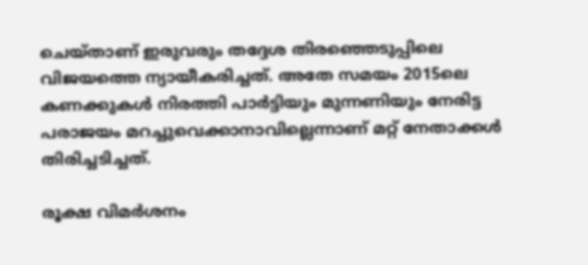ചെയ്താണ് ഇരുവരും തദ്ദേശ തിരഞ്ഞെടുപ്പിലെ വിജയത്തെ ന്യായീകരിച്ചത്. അതേ സമയം 2015ലെ കണക്കുകൾ നിരത്തി പാർട്ടിയും മുന്നണിയും നേരിട്ട പരാജയം മറച്ചുവെക്കാനാവില്ലെന്നാണ് മറ്റ് നേതാക്കൾ തിരിച്ചടിച്ചത്.

രൂക്ഷ വിമർശനം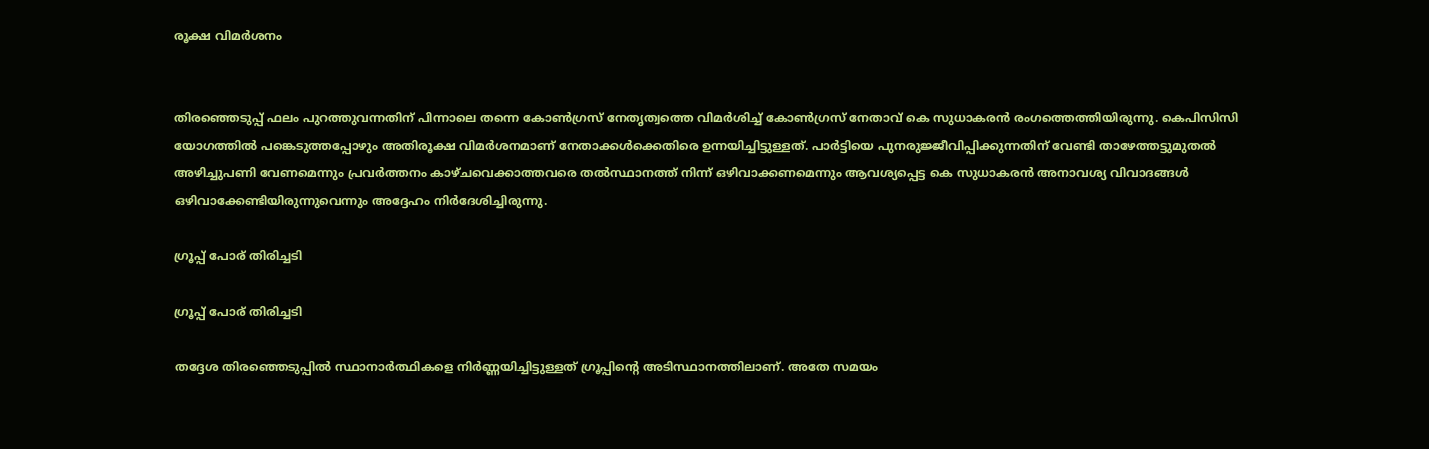രൂക്ഷ വിമർശനം


തിരഞ്ഞെടുപ്പ് ഫലം പുറത്തുവന്നതിന് പിന്നാലെ തന്നെ കോൺഗ്രസ് നേതൃത്വത്തെ വിമർശിച്ച് കോൺഗ്രസ് നേതാവ് കെ സുധാകരൻ രംഗത്തെത്തിയിരുന്നു. കെപിസിസി യോഗത്തിൽ പങ്കെടുത്തപ്പോഴും അതിരൂക്ഷ വിമർശനമാണ് നേതാക്കൾക്കെതിരെ ഉന്നയിച്ചിട്ടുള്ളത്. പാർട്ടിയെ പുനരുജ്ജീവിപ്പിക്കുന്നതിന് വേണ്ടി താഴേത്തട്ടുമുതൽ അഴിച്ചുപണി വേണമെന്നും പ്രവർത്തനം കാഴ്ചവെക്കാത്തവരെ തൽസ്ഥാനത്ത് നിന്ന് ഒഴിവാക്കണമെന്നും ആവശ്യപ്പെട്ട കെ സുധാകരൻ അനാവശ്യ വിവാദങ്ങൾ ഒഴിവാക്കേണ്ടിയിരുന്നുവെന്നും അദ്ദേഹം നിർദേശിച്ചിരുന്നു.

ഗ്രൂപ്പ് പോര് തിരിച്ചടി

ഗ്രൂപ്പ് പോര് തിരിച്ചടി

തദ്ദേശ തിരഞ്ഞെടുപ്പിൽ സ്ഥാനാർത്ഥികളെ നിർണ്ണയിച്ചിട്ടുള്ളത് ഗ്രൂപ്പിന്റെ അടിസ്ഥാനത്തിലാണ്. അതേ സമയം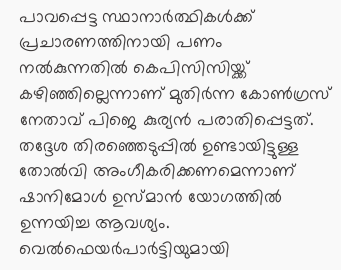പാവപ്പെട്ട സ്ഥാനാർത്ഥികൾക്ക് പ്രചാരണത്തിനായി പണം നൽകുന്നതിൽ കെപിസിസിയ്ക്ക് കഴിഞ്ഞില്ലെന്നാണ് മുതിർന്ന കോൺഗ്രസ് നേതാവ് പിജെ കുര്യൻ പരാതിപ്പെട്ടത്. തദ്ദേശ തിരഞ്ഞെടുപ്പിൽ ഉണ്ടായിട്ടുള്ള തോൽവി അംഗീകരിക്കണമെന്നാണ് ഷാനിമോൾ ഉസ്മാൻ യോഗത്തിൽ ഉന്നയിച്ച ആവശ്യം. വെൽഫെയർപാർട്ടിയുമായി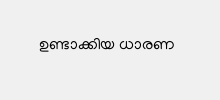ഉണ്ടാക്കിയ ധാരണ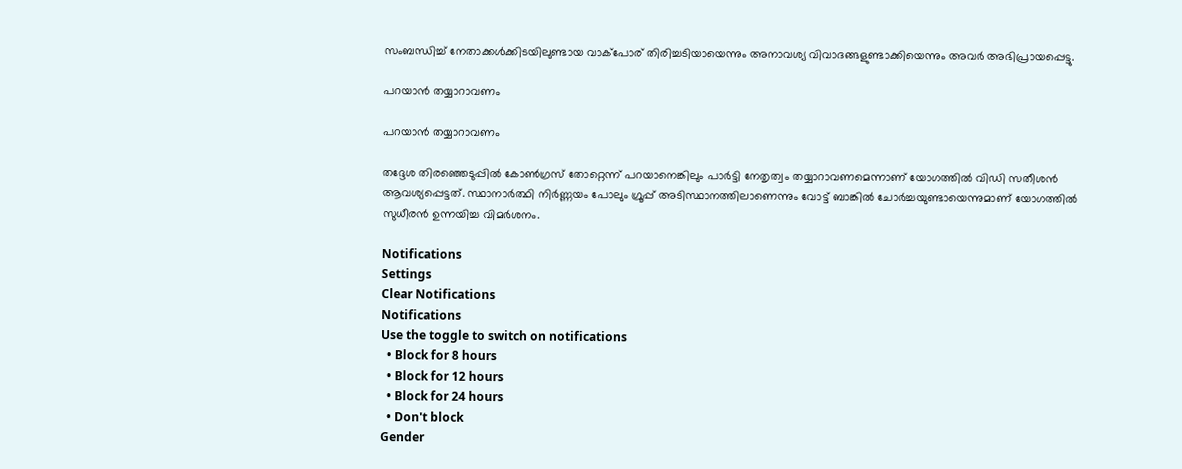സംബന്ധിച്ച് നേതാക്കൾക്കിടയിലുണ്ടായ വാക്പോര് തിരിച്ചടിയായെന്നും അനാവശ്യ വിവാദങ്ങളുണ്ടാക്കിയെന്നും അവർ അഭിപ്രായപ്പെട്ടു.

പറയാൻ തയ്യാറാവണം

പറയാൻ തയ്യാറാവണം

തദ്ദേശ തിരഞ്ഞെടുപ്പിൽ കോൺഗ്രസ് തോറ്റെന്ന് പറയാനെങ്കിലും പാർട്ടി നേതൃത്വം തയ്യാറാവണമെന്നാണ് യോഗത്തിൽ വിഡി സതീശൻ ആവശ്യപ്പെട്ടത്. സ്ഥാനാർത്ഥി നിർണ്ണയം പോലും ഗ്രൂപ്പ് അടിസ്ഥാനത്തിലാണെന്നും വോട്ട് ബാങ്കിൽ ചോർച്ചയുണ്ടായെന്നുമാണ് യോഗത്തിൽ സുധീരൻ ഉന്നയിച്ച വിമർശനം.

Notifications
Settings
Clear Notifications
Notifications
Use the toggle to switch on notifications
  • Block for 8 hours
  • Block for 12 hours
  • Block for 24 hours
  • Don't block
Gender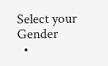Select your Gender
  •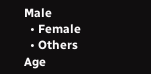Male
  • Female
  • Others
Age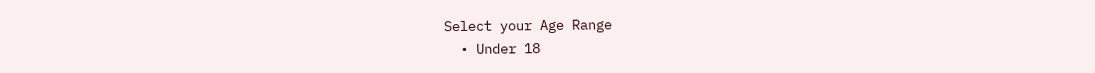Select your Age Range
  • Under 18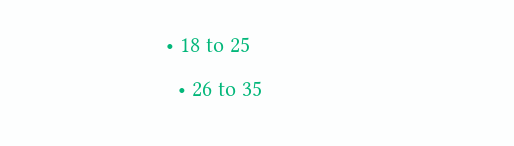• 18 to 25
  • 26 to 35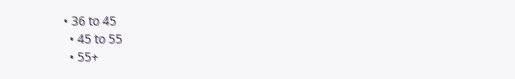• 36 to 45
  • 45 to 55
  • 55+